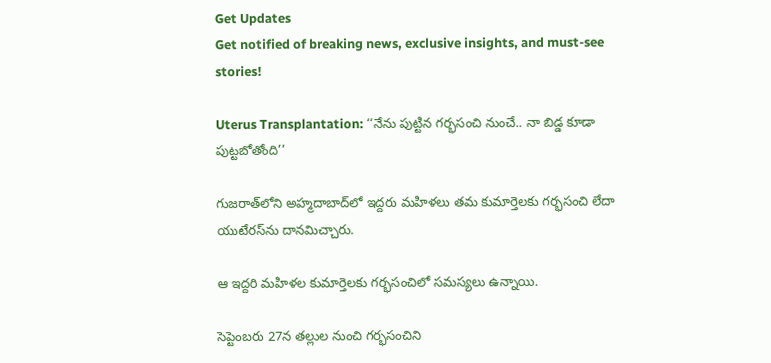Get Updates
Get notified of breaking news, exclusive insights, and must-see stories!

Uterus Transplantation: ‘‘నేను పుట్టిన గర్భసంచి నుంచే.. నా బిడ్డ కూడా పుట్టబోతోంది’’

గుజరాత్‌లోని అహ్మదాబాద్‌లో ఇద్దరు మహిళలు తమ కుమార్తెలకు గర్భసంచి లేదా యుటేరస్‌ను దానమిచ్చారు.

ఆ ఇద్దరి మహిళల కుమార్తెలకు గర్భసంచిలో సమస్యలు ఉన్నాయి.

సెప్టెంబరు 27న తల్లుల నుంచి గర్భసంచిని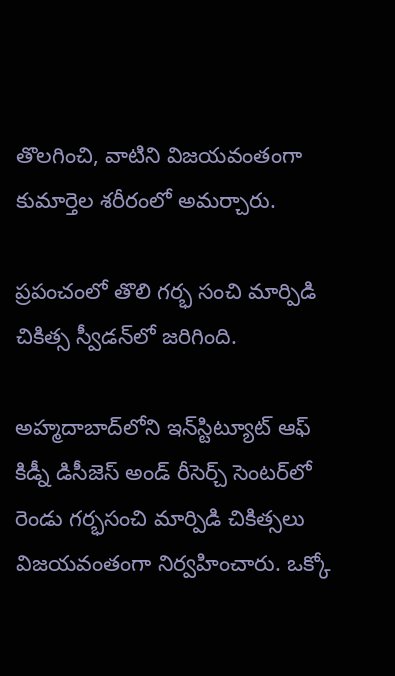తొలగించి, వాటిని విజయవంతంగా కుమార్తెల శరీరంలో అమర్చారు.

ప్రపంచంలో తొలి గర్భ సంచి మార్పిడి చికిత్స స్వీడన్‌లో జరిగింది.

అహ్మదాబాద్‌లోని ఇన్‌స్టిట్యూట్ ఆఫ్ కిడ్నీ డిసీజెస్ అండ్ రీసెర్చ్ సెంటర్‌లో రెండు గర్భసంచి మార్పిడి చికిత్సలు విజయవంతంగా నిర్వహించారు. ఒక్కో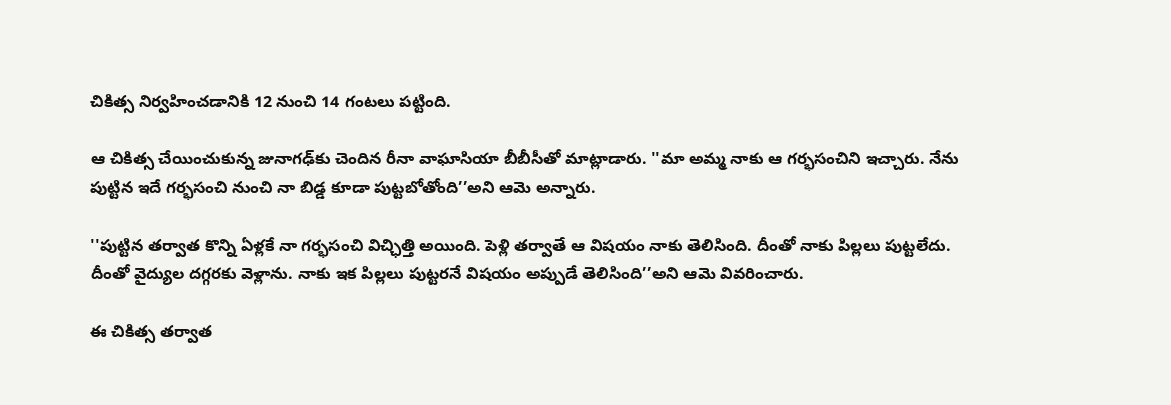చికిత్స నిర్వహించడానికి 12 నుంచి 14 గంటలు పట్టింది.

ఆ చికిత్స చేయించుకున్న జునాగఢ్‌కు చెందిన రీనా వాఘాసియా బీబీసీతో మాట్లాడారు. ''మా అమ్మ నాకు ఆ గర్భసంచిని ఇచ్చారు. నేను పుట్టిన ఇదే గర్భసంచి నుంచి నా బిడ్డ కూడా పుట్టబోతోంది’’అని ఆమె అన్నారు.

''పుట్టిన తర్వాత కొన్ని ఏళ్లకే నా గర్భసంచి విచ్ఛిత్తి అయింది. పెళ్లి తర్వాతే ఆ విషయం నాకు తెలిసింది. దీంతో నాకు పిల్లలు పుట్టలేదు. దీంతో వైద్యుల దగ్గరకు వెళ్లాను. నాకు ఇక పిల్లలు పుట్టరనే విషయం అప్పుడే తెలిసింది’’అని ఆమె వివరించారు.

ఈ చికిత్స తర్వాత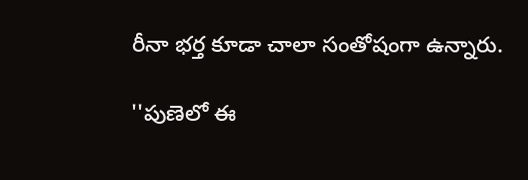రీనా భర్త కూడా చాలా సంతోషంగా ఉన్నారు.

''పుణెలో ఈ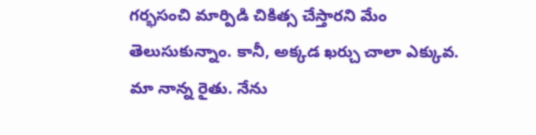గర్భసంచి మార్పిడి చికిత్స చేస్తారని మేం తెలుసుకున్నాం. కానీ, అక్కడ ఖర్చు చాలా ఎక్కువ. మా నాన్న రైతు. నేను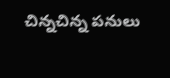చిన్నచిన్న పనులు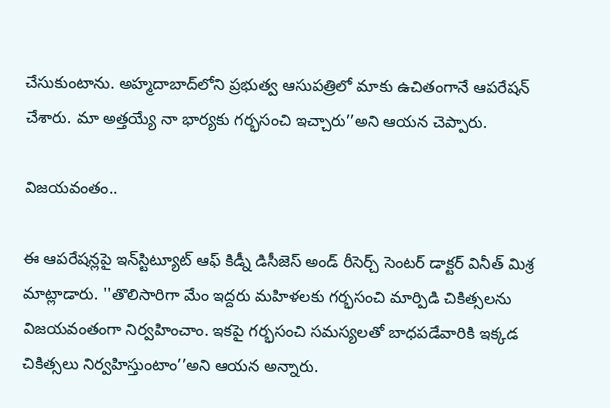చేసుకుంటాను. అహ్మదాబాద్‌లోని ప్రభుత్వ ఆసుపత్రిలో మాకు ఉచితంగానే ఆపరేషన్ చేశారు. మా అత్తయ్యే నా భార్యకు గర్భసంచి ఇచ్చారు’’అని ఆయన చెప్పారు.

విజయవంతం..

ఈ ఆపరేషన్లపై ఇన్‌స్టిట్యూట్ ఆఫ్ కిడ్నీ డిసీజెస్ అండ్ రీసెర్చ్ సెంటర్ డాక్టర్ వినీత్ మిశ్ర మాట్లాడారు. ''తొలిసారిగా మేం ఇద్దరు మహిళలకు గర్భసంచి మార్పిడి చికిత్సలను విజయవంతంగా నిర్వహించాం. ఇకపై గర్భసంచి సమస్యలతో బాధపడేవారికి ఇక్కడ చికిత్సలు నిర్వహిస్తుంటాం’’అని ఆయన అన్నారు.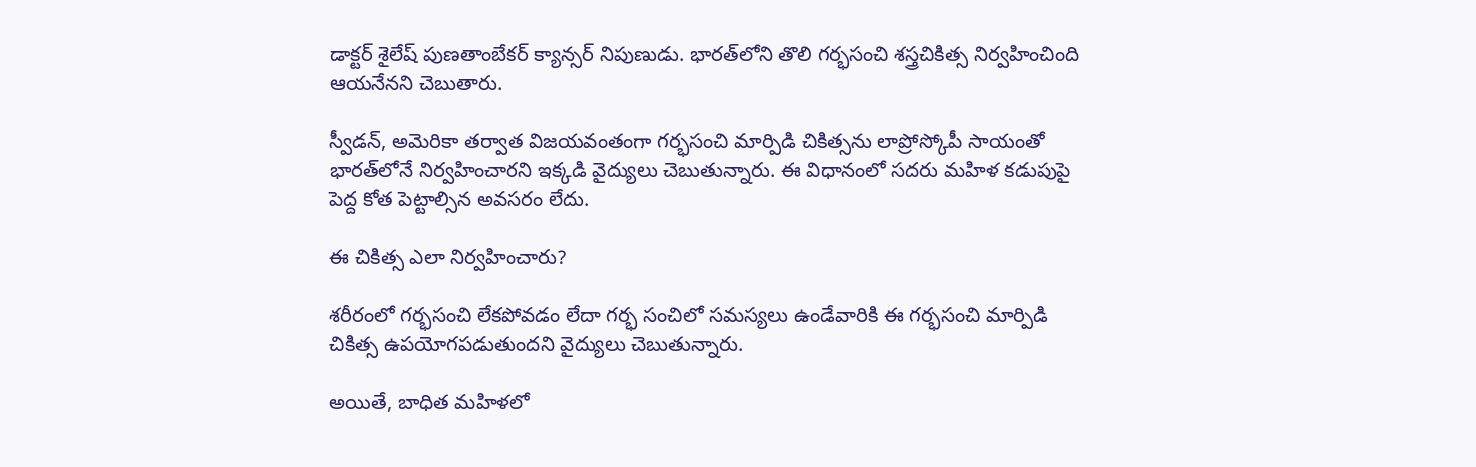డాక్టర్ శైలేష్ పుణతాంబేకర్ క్యాన్సర్ నిపుణుడు. భారత్‌లోని తొలి గర్భసంచి శస్త్రచికిత్స నిర్వహించింది ఆయనేనని చెబుతారు.

స్వీడన్, అమెరికా తర్వాత విజయవంతంగా గర్భసంచి మార్పిడి చికిత్సను లాప్రోస్కోపీ సాయంతో భారత్‌లోనే నిర్వహించారని ఇక్కడి వైద్యులు చెబుతున్నారు. ఈ విధానంలో సదరు మహిళ కడుపుపై పెద్ద కోత పెట్టాల్సిన అవసరం లేదు.

ఈ చికిత్స ఎలా నిర్వహించారు?

శరీరంలో గర్భసంచి లేకపోవడం లేదా గర్భ సంచిలో సమస్యలు ఉండేవారికి ఈ గర్భసంచి మార్పిడి చికిత్స ఉపయోగపడుతుందని వైద్యులు చెబుతున్నారు.

అయితే, బాధిత మహిళలో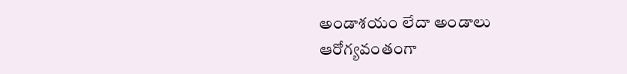అండాశయం లేదా అండాలు ఆరోగ్యవంతంగా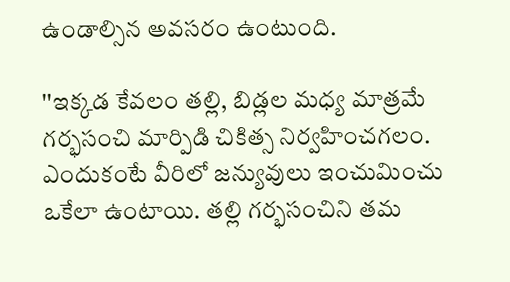ఉండాల్సిన అవసరం ఉంటుంది.

''ఇక్కడ కేవలం తల్లి, బిడ్లల మధ్య మాత్రమే గర్భసంచి మార్పిడి చికిత్స నిర్వహించగలం. ఎందుకంటే వీరిలో జన్యువులు ఇంచుమించు ఒకేలా ఉంటాయి. తల్లి గర్భసంచిని తమ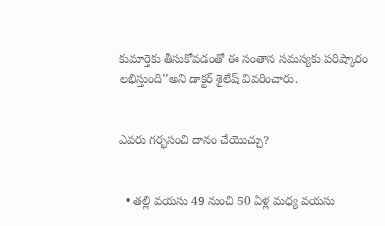కుమార్తెకు తీసుకోవడంతో ఈ సంతాన సమస్యకు పరిష్కారం లభిస్తుంది’’అని డాక్టర్ శైలేష్ వివరించారు.


ఎవరు గర్భసంచి దానం చేయొచ్చు?


  • తల్లి వయసు 49 నుంచి 50 ఏళ్ల మధ్య వయసు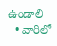ఉండాలి
  • వారిలో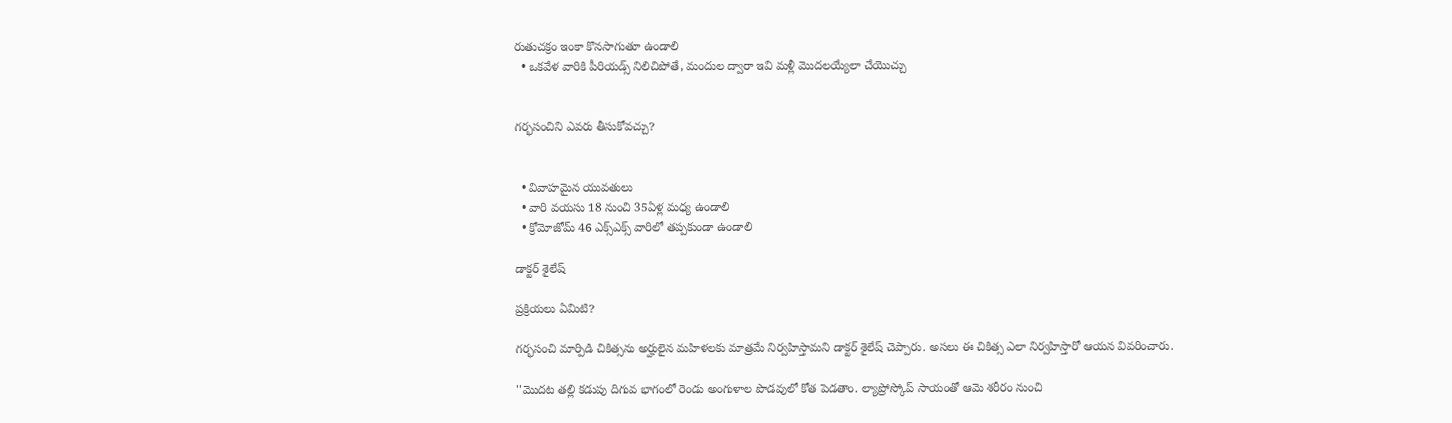రుతుచక్రం ఇంకా కొనసాగుతూ ఉండాలి
  • ఒకవేళ వారికి పీరియడ్స్ నిలిచిపోతే, మందుల ద్వారా ఇవి మళ్లీ మొదలయ్యేలా చేయొచ్చు


గర్భసంచిని ఎవరు తీసుకోవచ్చు?


  • వివాహమైన యువతులు
  • వారి వయసు 18 నుంచి 35ఏళ్ల మధ్య ఉండాలి
  • క్రోమోజోమ్ 46 ఎక్స్‌ఎక్స్ వారిలో తప్పకుండా ఉండాలి

డాక్టర్ శైలేష్

ప్రక్రియలు ఏమిటి?

గర్భసంచి మార్పిడి చికిత్సను అర్హులైన మహిళలకు మాత్రమే నిర్వహిస్తామని డాక్టర్ శైలేష్ చెప్పారు. అసలు ఈ చికిత్స ఎలా నిర్వహిస్తారో ఆయన వివరించారు.

''మొదట తల్లి కడుపు దిగువ భాగంలో రెండు అంగుళాల పొడవులో కోత పెడతాం. ల్యాప్రోస్కోప్‌ సాయంతో ఆమె శరీరం నుంచి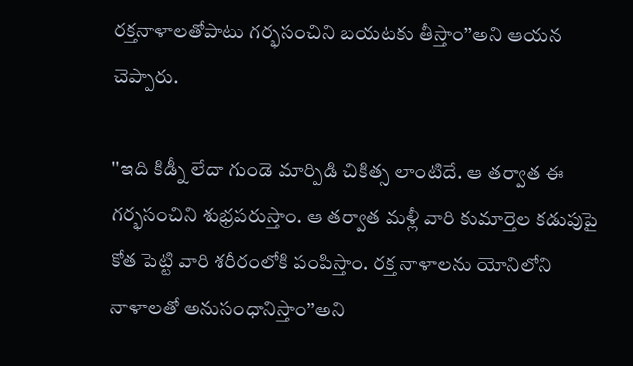రక్తనాళాలతోపాటు గర్భసంచిని బయటకు తీస్తాం’’అని ఆయన చెప్పారు.

''ఇది కిడ్నీ లేదా గుండె మార్పిడి చికిత్స లాంటిదే. ఆ తర్వాత ఈ గర్భసంచిని శుభ్రపరుస్తాం. ఆ తర్వాత మళ్లీ వారి కుమార్తెల కడుపుపై కోత పెట్టి వారి శరీరంలోకి పంపిస్తాం. రక్త నాళాలను యోనిలోని నాళాలతో అనుసంధానిస్తాం’’అని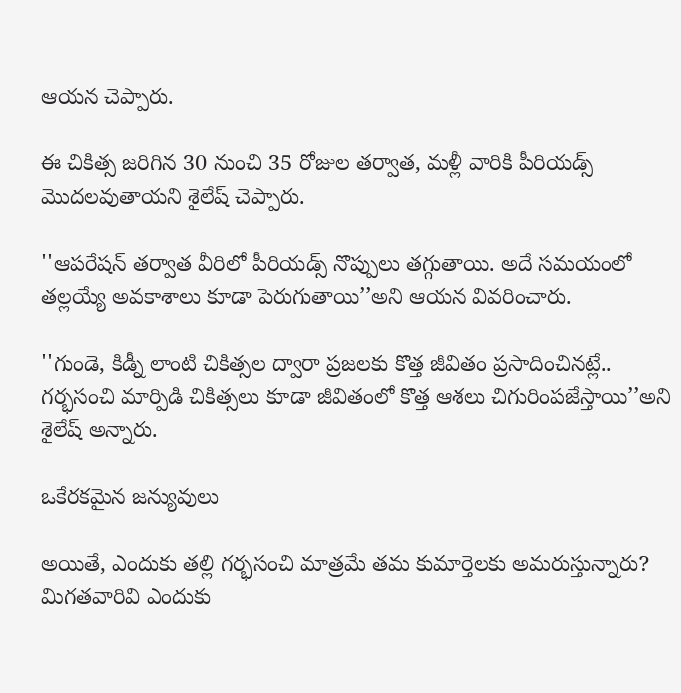ఆయన చెప్పారు.

ఈ చికిత్స జరిగిన 30 నుంచి 35 రోజుల తర్వాత, మళ్లీ వారికి పీరియడ్స్ మొదలవుతాయని శైలేష్ చెప్పారు.

''ఆపరేషన్ తర్వాత వీరిలో పీరియడ్స్ నొప్పులు తగ్గుతాయి. అదే సమయంలో తల్లయ్యే అవకాశాలు కూడా పెరుగుతాయి’’అని ఆయన వివరించారు.

''గుండె, కిడ్నీ లాంటి చికిత్సల ద్వారా ప్రజలకు కొత్త జీవితం ప్రసాదించినట్లే.. గర్భసంచి మార్పిడి చికిత్సలు కూడా జీవితంలో కొత్త ఆశలు చిగురింపజేస్తాయి’’అని శైలేష్ అన్నారు.

ఒకేరకమైన జన్యువులు

అయితే, ఎందుకు తల్లి గర్భసంచి మాత్రమే తమ కుమార్తెలకు అమరుస్తున్నారు? మిగతవారివి ఎందుకు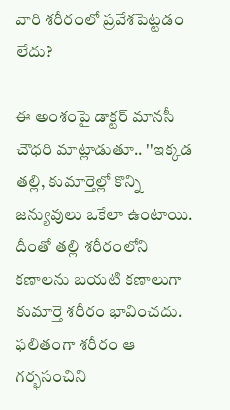వారి శరీరంలో ప్రవేశపెట్టడం లేదు?

ఈ అంశంపై డాక్టర్ మానసీ చౌధరి మాట్లాడుతూ.. ''ఇక్కడ తల్లి, కుమార్తెల్లో కొన్ని జన్యువులు ఒకేలా ఉంటాయి. దీంతో తల్లి శరీరంలోని కణాలను బయటి కణాలుగా కుమార్తె శరీరం భావించదు. ఫలితంగా శరీరం ఆ గర్భసంచిని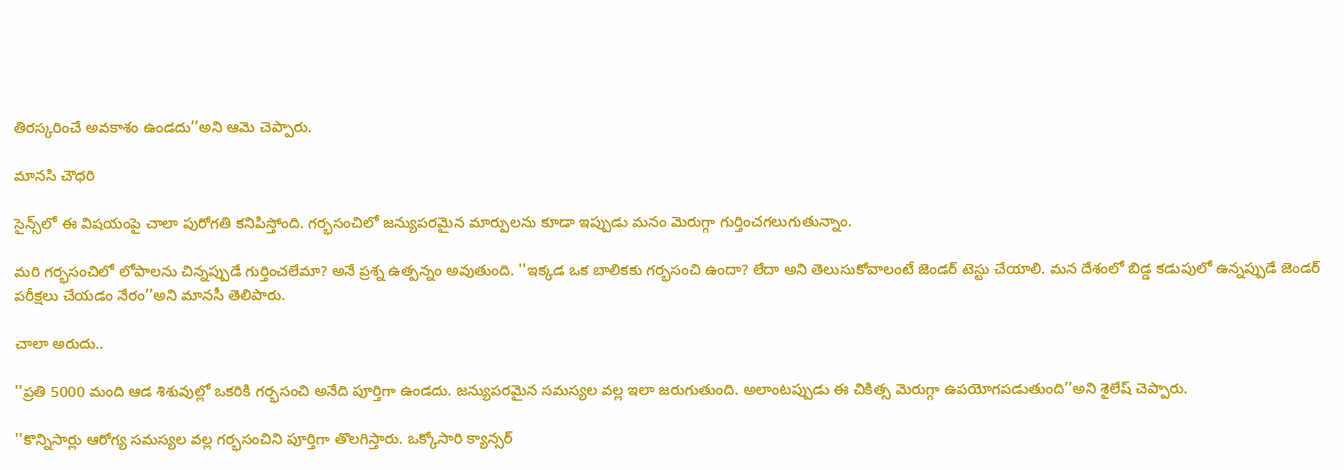తిరస్కరించే అవకాశం ఉండదు’’అని ఆమె చెప్పారు.

మానసి చౌధరి

సైన్స్‌లో ఈ విషయంపై చాలా పురోగతి కనిపిస్తోంది. గర్భసంచిలో జన్యుపరమైన మార్పులను కూడా ఇప్పుడు మనం మెరుగ్గా గుర్తించగలుగుతున్నాం.

మరి గర్భసంచిలో లోపాలను చిన్నప్పుడే గుర్తించలేమా? అనే ప్రశ్న ఉత్పన్నం అవుతుంది. ''ఇక్కడ ఒక బాలికకు గర్భసంచి ఉందా? లేదా అని తెలుసుకోవాలంటే జెండర్ టెస్టు చేయాలి. మన దేశంలో బిడ్డ కడుపులో ఉన్నప్పుడే జెండర్ పరీక్షలు చేయడం నేరం’’అని మానసీ తెలిపారు.

చాలా అరుదు..

''ప్రతి 5000 మంది ఆడ శిశువుల్లో ఒకరికి గర్భసంచి అనేది పూర్తిగా ఉండదు. జన్యుపరమైన సమస్యల వల్ల ఇలా జరుగుతుంది. అలాంటప్పుడు ఈ చికిత్స మెరుగ్గా ఉపయోగపడుతుంది’’అని శైలేష్ చెప్పారు.

''కొన్నిసార్లు ఆరోగ్య సమస్యల వల్ల గర్భసంచిని పూర్తిగా తొలగిస్తారు. ఒక్కోసారి క్యాన్సర్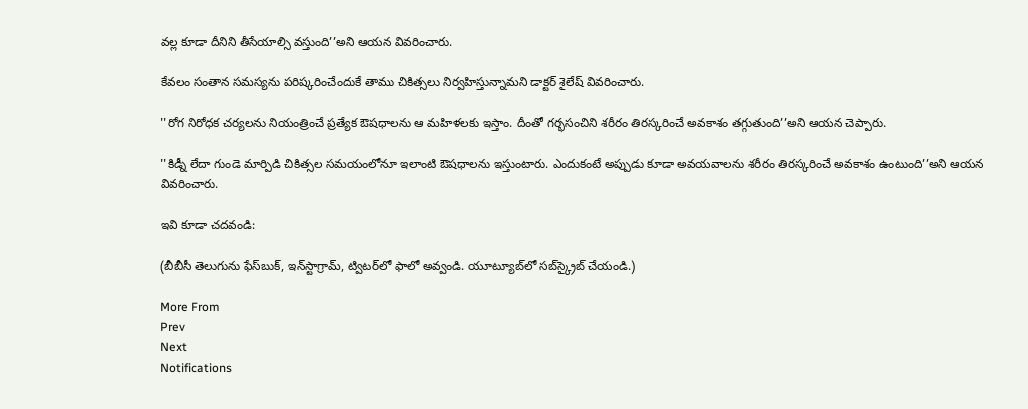వల్ల కూడా దీనిని తీసేయాల్సి వస్తుంది’’అని ఆయన వివరించారు.

కేవలం సంతాన సమస్యను పరిష్కరించేందుకే తాము చికిత్సలు నిర్వహిస్తున్నామని డాక్టర్ శైలేష్ వివరించారు.

''రోగ నిరోధక చర్యలను నియంత్రించే ప్రత్యేక ఔషధాలను ఆ మహిళలకు ఇస్తాం. దీంతో గర్భసంచిని శరీరం తిరస్కరించే అవకాశం తగ్గుతుంది’’అని ఆయన చెప్పారు.

''కిడ్నీ లేదా గుండె మార్పిడి చికిత్సల సమయంలోనూ ఇలాంటి ఔషధాలను ఇస్తుంటారు. ఎందుకంటే అప్పుడు కూడా అవయవాలను శరీరం తిరస్కరించే అవకాశం ఉంటుంది’’అని ఆయన వివరించారు.

ఇవి కూడా చదవండి:

(బీబీసీ తెలుగును ఫేస్‌బుక్, ఇన్‌స్టాగ్రామ్‌, ట్విటర్‌లో ఫాలో అవ్వండి. యూట్యూబ్‌లో సబ్‌స్క్రైబ్ చేయండి.)

More From
Prev
Next
Notifications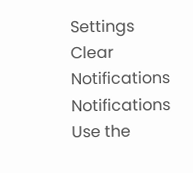Settings
Clear Notifications
Notifications
Use the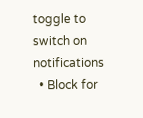toggle to switch on notifications
  • Block for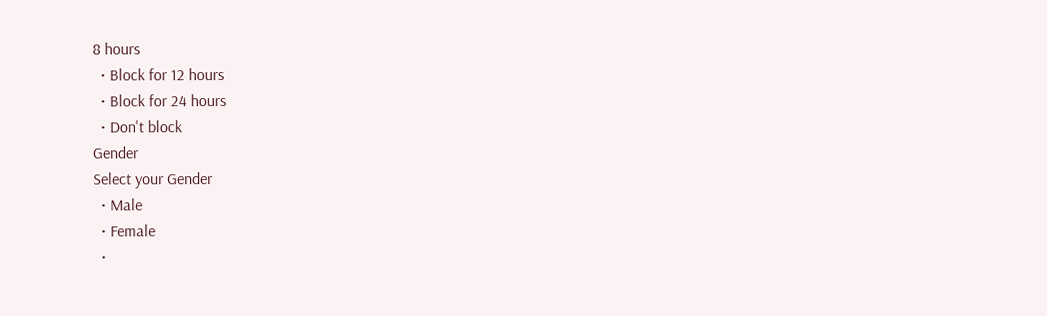8 hours
  • Block for 12 hours
  • Block for 24 hours
  • Don't block
Gender
Select your Gender
  • Male
  • Female
  •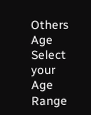Others
Age
Select your Age Range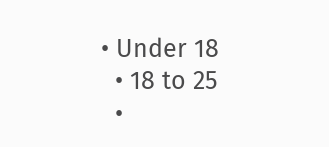• Under 18
  • 18 to 25
  •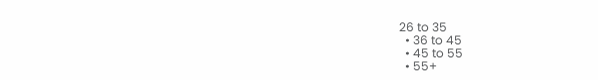26 to 35
  • 36 to 45
  • 45 to 55
  • 55+